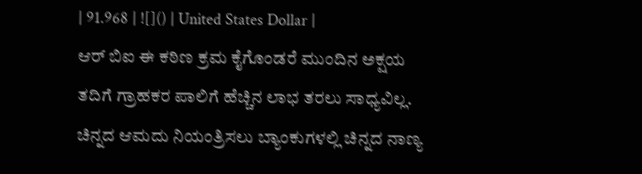| 91.968 | ![]() | United States Dollar |
ಆರ್ ಬಿಐ ಈ ಕಠಿಣ ಕ್ರಮ ಕೈಗೊಂಡರೆ ಮುಂದಿನ ಅಕ್ಷಯ ತದಿಗೆ ಗ್ರಾಹಕರ ಪಾಲಿಗೆ ಹೆಚ್ಚಿನ ಲಾಭ ತರಲು ಸಾಧ್ಯವಿಲ್ಲ. ಚಿನ್ನದ ಆಮದು ನಿಯಂತ್ರಿಸಲು ಬ್ಯಾಂಕುಗಳಲ್ಲಿ ಚಿನ್ನದ ನಾಣ್ಯ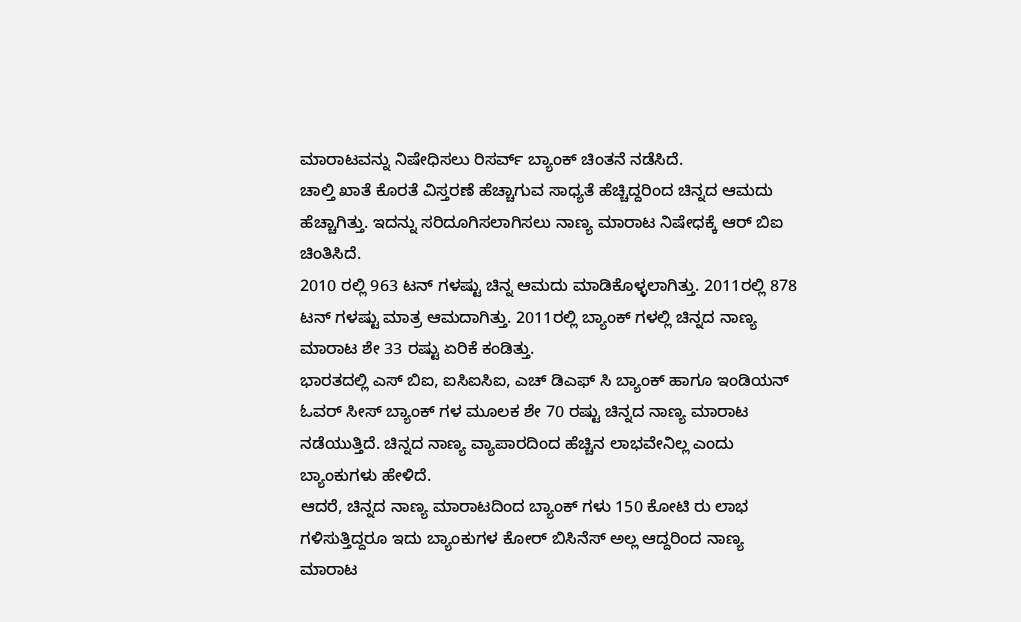ಮಾರಾಟವನ್ನು ನಿಷೇಧಿಸಲು ರಿಸರ್ವ್ ಬ್ಯಾಂಕ್ ಚಿಂತನೆ ನಡೆಸಿದೆ.
ಚಾಲ್ತಿ ಖಾತೆ ಕೊರತೆ ವಿಸ್ತರಣೆ ಹೆಚ್ಚಾಗುವ ಸಾಧ್ಯತೆ ಹೆಚ್ಚಿದ್ದರಿಂದ ಚಿನ್ನದ ಆಮದು ಹೆಚ್ಚಾಗಿತ್ತು. ಇದನ್ನು ಸರಿದೂಗಿಸಲಾಗಿಸಲು ನಾಣ್ಯ ಮಾರಾಟ ನಿಷೇಧಕ್ಕೆ ಆರ್ ಬಿಐ ಚಿಂತಿಸಿದೆ.
2010 ರಲ್ಲಿ 963 ಟನ್ ಗಳಷ್ಟು ಚಿನ್ನ ಆಮದು ಮಾಡಿಕೊಳ್ಳಲಾಗಿತ್ತು. 2011ರಲ್ಲಿ 878 ಟನ್ ಗಳಷ್ಟು ಮಾತ್ರ ಆಮದಾಗಿತ್ತು. 2011ರಲ್ಲಿ ಬ್ಯಾಂಕ್ ಗಳಲ್ಲಿ ಚಿನ್ನದ ನಾಣ್ಯ ಮಾರಾಟ ಶೇ 33 ರಷ್ಟು ಏರಿಕೆ ಕಂಡಿತ್ತು.
ಭಾರತದಲ್ಲಿ ಎಸ್ ಬಿಐ, ಐಸಿಐಸಿಐ, ಎಚ್ ಡಿಎಫ್ ಸಿ ಬ್ಯಾಂಕ್ ಹಾಗೂ ಇಂಡಿಯನ್ ಓವರ್ ಸೀಸ್ ಬ್ಯಾಂಕ್ ಗಳ ಮೂಲಕ ಶೇ 70 ರಷ್ಟು ಚಿನ್ನದ ನಾಣ್ಯ ಮಾರಾಟ ನಡೆಯುತ್ತಿದೆ. ಚಿನ್ನದ ನಾಣ್ಯ ವ್ಯಾಪಾರದಿಂದ ಹೆಚ್ಚಿನ ಲಾಭವೇನಿಲ್ಲ ಎಂದು ಬ್ಯಾಂಕುಗಳು ಹೇಳಿದೆ.
ಆದರೆ, ಚಿನ್ನದ ನಾಣ್ಯ ಮಾರಾಟದಿಂದ ಬ್ಯಾಂಕ್ ಗಳು 150 ಕೋಟಿ ರು ಲಾಭ ಗಳಿಸುತ್ತಿದ್ದರೂ ಇದು ಬ್ಯಾಂಕುಗಳ ಕೋರ್ ಬಿಸಿನೆಸ್ ಅಲ್ಲ ಆದ್ದರಿಂದ ನಾಣ್ಯ ಮಾರಾಟ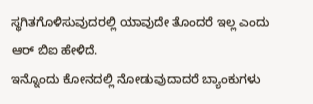ಸ್ಥಗಿತಗೊಳಿಸುವುದರಲ್ಲಿ ಯಾವುದೇ ತೊಂದರೆ ಇಲ್ಲ ಎಂದು ಆರ್ ಬಿಐ ಹೇಳಿದೆ.
ಇನ್ನೊಂದು ಕೋನದಲ್ಲಿ ನೋಡುವುದಾದರೆ ಬ್ಯಾಂಕುಗಳು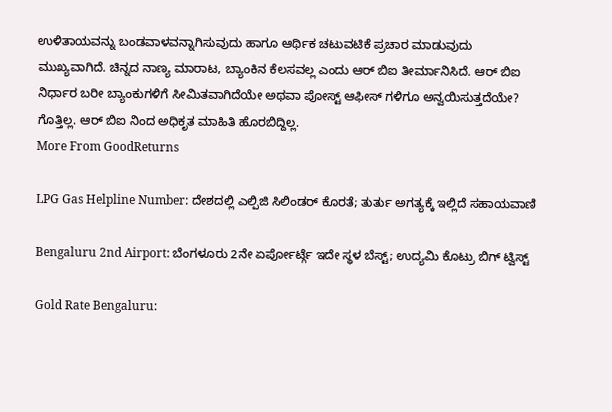ಉಳಿತಾಯವನ್ನು ಬಂಡವಾಳವನ್ನಾಗಿಸುವುದು ಹಾಗೂ ಆರ್ಥಿಕ ಚಟುವಟಿಕೆ ಪ್ರಚಾರ ಮಾಡುವುದು ಮುಖ್ಯವಾಗಿದೆ. ಚಿನ್ನದ ನಾಣ್ಯ ಮಾರಾಟ, ಬ್ಯಾಂಕಿನ ಕೆಲಸವಲ್ಲ ಎಂದು ಆರ್ ಬಿಐ ತೀರ್ಮಾನಿಸಿದೆ. ಆರ್ ಬಿಐ ನಿರ್ಧಾರ ಬರೀ ಬ್ಯಾಂಕುಗಳಿಗೆ ಸೀಮಿತವಾಗಿದೆಯೇ ಅಥವಾ ಪೋಸ್ಟ್ ಆಫೀಸ್ ಗಳಿಗೂ ಅನ್ವಯಿಸುತ್ತದೆಯೇ? ಗೊತ್ತಿಲ್ಲ. ಆರ್ ಬಿಐ ನಿಂದ ಅಧಿಕೃತ ಮಾಹಿತಿ ಹೊರಬಿದ್ದಿಲ್ಲ.
More From GoodReturns

LPG Gas Helpline Number: ದೇಶದಲ್ಲಿ ಎಲ್ಪಿಜಿ ಸಿಲಿಂಡರ್ ಕೊರತೆ; ತುರ್ತು ಅಗತ್ಯಕ್ಕೆ ಇಲ್ಲಿದೆ ಸಹಾಯವಾಣಿ

Bengaluru 2nd Airport: ಬೆಂಗಳೂರು 2ನೇ ಏರ್ಪೋರ್ಟ್ಗೆ ಇದೇ ಸ್ಥಳ ಬೆಸ್ಟ್; ಉದ್ಯಮಿ ಕೊಟ್ರು ಬಿಗ್ ಟ್ವಿಸ್ಟ್

Gold Rate Bengaluru: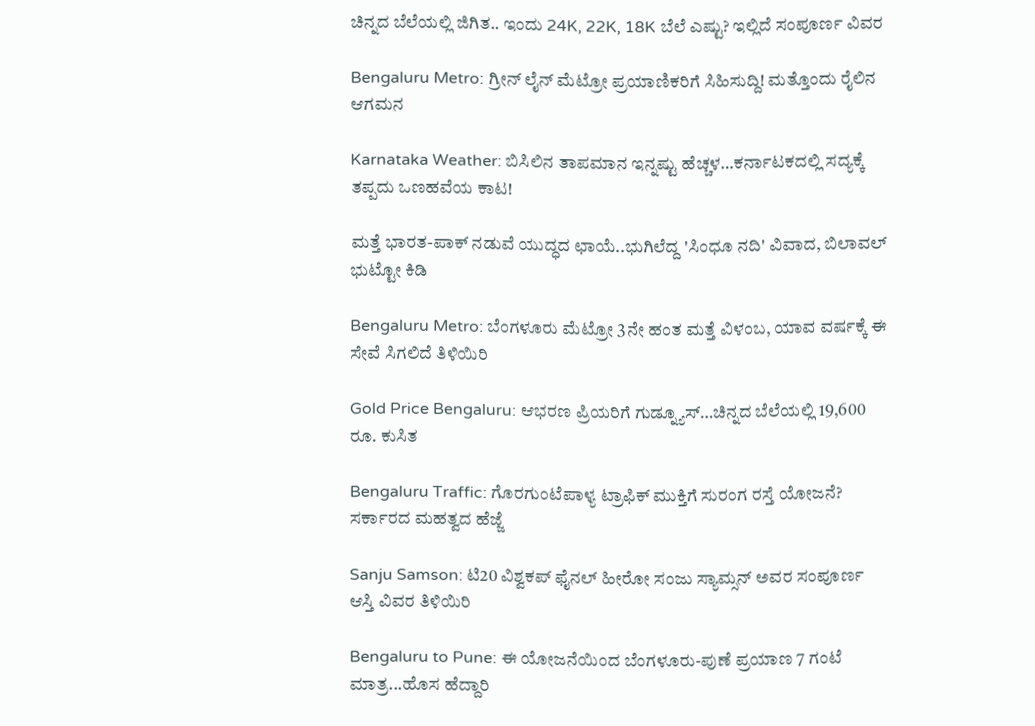ಚಿನ್ನದ ಬೆಲೆಯಲ್ಲಿ ಜಿಗಿತ.. ಇಂದು 24K, 22K, 18K ಬೆಲೆ ಎಷ್ಟು? ಇಲ್ಲಿದೆ ಸಂಪೂರ್ಣ ವಿವರ

Bengaluru Metro: ಗ್ರೀನ್ ಲೈನ್ ಮೆಟ್ರೋ ಪ್ರಯಾಣಿಕರಿಗೆ ಸಿಹಿಸುದ್ದಿ! ಮತ್ತೊಂದು ರೈಲಿನ ಆಗಮನ

Karnataka Weather: ಬಿಸಿಲಿನ ತಾಪಮಾನ ಇನ್ನಷ್ಟು ಹೆಚ್ಚಳ…ಕರ್ನಾಟಕದಲ್ಲಿ ಸದ್ಯಕ್ಕೆ ತಪ್ಪದು ಒಣಹವೆಯ ಕಾಟ!

ಮತ್ತೆ ಭಾರತ-ಪಾಕ್ ನಡುವೆ ಯುದ್ಧದ ಛಾಯೆ..ಭುಗಿಲೆದ್ದ 'ಸಿಂಧೂ ನದಿ' ವಿವಾದ, ಬಿಲಾವಲ್ ಭುಟ್ಟೋ ಕಿಡಿ

Bengaluru Metro: ಬೆಂಗಳೂರು ಮೆಟ್ರೋ 3ನೇ ಹಂತ ಮತ್ತೆ ವಿಳಂಬ, ಯಾವ ವರ್ಷಕ್ಕೆ ಈ ಸೇವೆ ಸಿಗಲಿದೆ ತಿಳಿಯಿರಿ

Gold Price Bengaluru: ಆಭರಣ ಪ್ರಿಯರಿಗೆ ಗುಡ್ನ್ಯೂಸ್…ಚಿನ್ನದ ಬೆಲೆಯಲ್ಲಿ 19,600 ರೂ. ಕುಸಿತ

Bengaluru Traffic: ಗೊರಗುಂಟೆಪಾಳ್ಯ ಟ್ರಾಫಿಕ್ ಮುಕ್ತಿಗೆ ಸುರಂಗ ರಸ್ತೆ ಯೋಜನೆ? ಸರ್ಕಾರದ ಮಹತ್ವದ ಹೆಜ್ಜೆ

Sanju Samson: ಟಿ20 ವಿಶ್ವಕಪ್ ಫೈನಲ್ ಹೀರೋ ಸಂಜು ಸ್ಯಾಮ್ಸನ್ ಅವರ ಸಂಪೂರ್ಣ ಆಸ್ತಿ ವಿವರ ತಿಳಿಯಿರಿ

Bengaluru to Pune: ಈ ಯೋಜನೆಯಿಂದ ಬೆಂಗಳೂರು-ಪುಣೆ ಪ್ರಯಾಣ 7 ಗಂಟೆ ಮಾತ್ರ...ಹೊಸ ಹೆದ್ದಾರಿ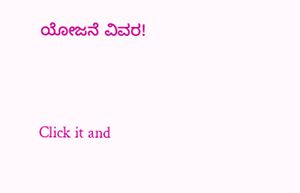ಯೋಜನೆ ವಿವರ!



Click it and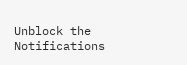Unblock the Notifications